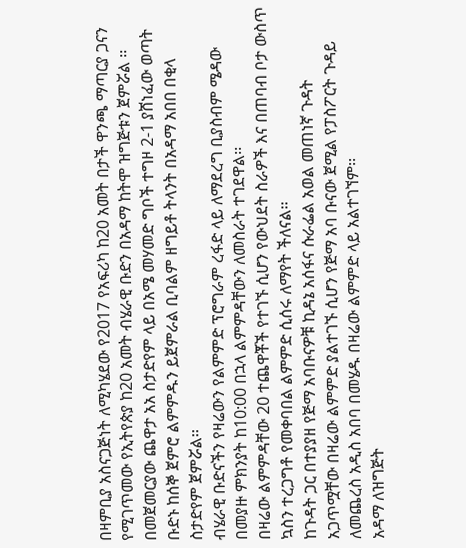በዛምቢያ አስናጋጅነት ለሚካሄደው የ2017 የአፍሪካ ከ20 አመት በታች ዋንጫ ማጣርያ ጋናን የሚገጥመው የኢትየጵያ ከ20 አመት ብሄራዊ ቡድን በአዳማ ከትሞ ዝግጅቱን ጀምሯል ፡፡
በመጀመርያው ጨዋታ አአ ስታድየም ላይ በአሜ መሃመድ ግቦች ተግዞ 2-1 ያሸነፈው ወጣት ቡድኑ ከሰኞ ጀምሮ ልምምዱን ይጀምራል ቢባልም ዘግይቶ ትላንት በአዳማ አበበ በቂላ ስታድየም ጀምሯል፡፡
ብሄራዊ ቡድናችን የዛሬውን የልምምድ ፕሮግራም ረፋድ ላይ ለማደረግ ቢያስብም ሜዳው በመያዙ ምክንያት ከ10:00 በኋላ ልምምዳቸውን ለመስራት ተገደዋል፡፡
በዛሬው ልምምዳቸው 20 ተጨዋቾች የተገኙ ሲሆን የውህደት ስራዎች እና በጠባብ ቦታ ውስጥ ኳስን ተረጋግቶ የመቀባበል ልምምድ ሲሰሩ ለማየት ችለናል፡፡
ከጉዳት ጋር በተያያዘ የጅማ አባቡናዎቹ ኪዳኔ አሰፋና ሱራፌል አወል መጠነኛ ጉዳት አጋጥሟቸው በዛሬው ልምምድ ያልተገኙ ሲሆን የጅማ አባ ቡናው ጀሚል የፓስፖርት ጉዳይ ለመጨረስ አዲስ አበባ በመሄዱ በዛሬው ልምምድ ላይ አልተገኘም፡፡
አዳማ ለዝግጅት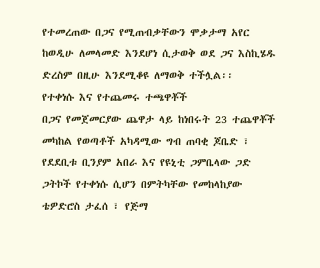የተመረጠው በጋና የሚጠብቃቸውን ሞቃታማ አየር ከወዲሁ ለመላመድ እንደሆነ ሲታወቅ ወደ ጋና እስኪሄዱ ድረስም በዚሁ እንደሚቆዩ ለማወቅ ተችሏል፡፡
የተቀነሱ እና የተጨመሩ ተጫዋቾች
በጋና የመጀመርያው ጨዋታ ላይ ከነበሩት 23 ተጨዋቾች መካከል የወጣቶች አካዳሚው ግብ ጠባቂ ጆቤድ ፣ የደደቢቱ ቢንያም አበራ እና የዩኒቲ ጋምቤላው ጋድ ጋትኮች የተቀነሱ ሲሆን በምትካቸው የመከላከያው ቴዎድሮስ ታፈሰ ፣ የጅማ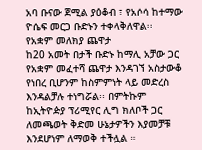አባ ቡናው ጀሚል ያዕቆብ ፣ የአሶሳ ከተማው ዮሴፍ መርጋ ቡድኑን ተቀላቅለዋል፡፡
የአቋም መለክያ ጨዋታ
ከ20 አመት በታች ቡድኑ ከማሊ አቻው ጋር የአቋም መፈተሻ ጨዋታ እንዳገኘ አስታውቆ የነበረ ቢሆንም ከስምምነት ላይ መድረስ እንዳልቻሉ ተነግሯል፡፡ በምትኩም ከኢትዮዽያ ፕሪሚየር ሊግ ክለቦች ጋር ለመጫወት ቅድመ ሁኔታዎችን እያመቻቹ እንደሆነም ለማወቅ ተችሏል ።